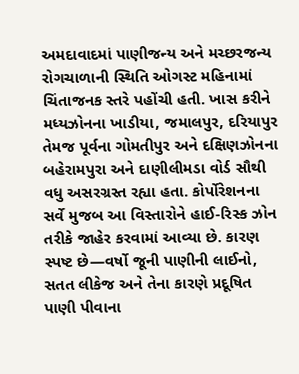અમદાવાદમાં પાણીજન્ય અને મચ્છરજન્ય રોગચાળાની સ્થિતિ ઓગસ્ટ મહિનામાં ચિંતાજનક સ્તરે પહોંચી હતી. ખાસ કરીને મધ્યઝોનના ખાડીયા, જમાલપુર, દરિયાપુર તેમજ પૂર્વના ગોમતીપુર અને દક્ષિણઝોનના બહેરામપુરા અને દાણીલીમડા વોર્ડ સૌથી વધુ અસરગ્રસ્ત રહ્યા હતા. કોર્પોરેશનના સર્વે મુજબ આ વિસ્તારોને હાઈ-રિસ્ક ઝોન તરીકે જાહેર કરવામાં આવ્યા છે. કારણ સ્પષ્ટ છે—વર્ષો જૂની પાણીની લાઈનો, સતત લીકેજ અને તેના કારણે પ્રદૂષિત પાણી પીવાના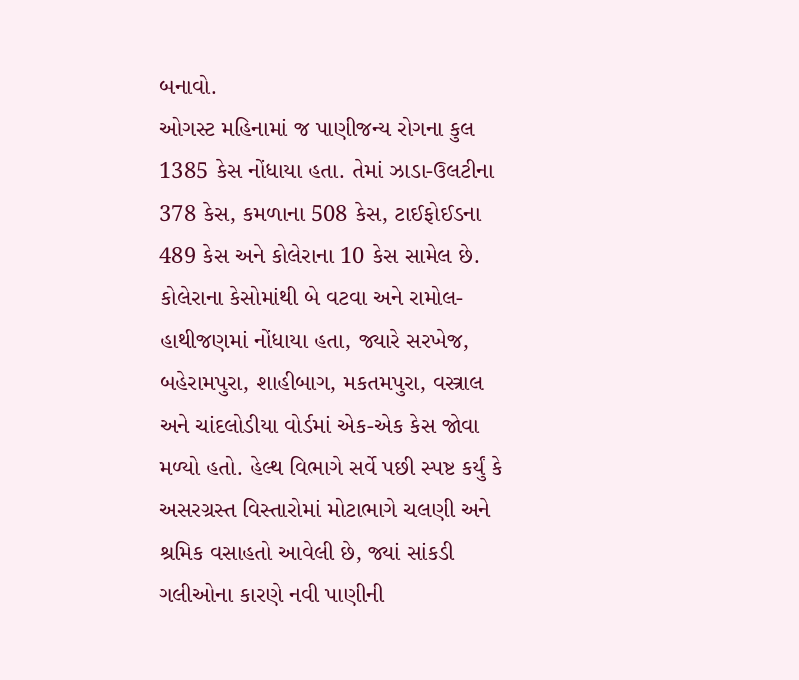બનાવો.
ઓગસ્ટ મહિનામાં જ પાણીજન્ય રોગના કુલ 1385 કેસ નોંધાયા હતા. તેમાં ઝાડા-ઉલટીના 378 કેસ, કમળાના 508 કેસ, ટાઈફોઈડના 489 કેસ અને કોલેરાના 10 કેસ સામેલ છે. કોલેરાના કેસોમાંથી બે વટવા અને રામોલ-હાથીજણમાં નોંધાયા હતા, જ્યારે સરખેજ, બહેરામપુરા, શાહીબાગ, મકતમપુરા, વસ્ત્રાલ અને ચાંદલોડીયા વોર્ડમાં એક-એક કેસ જોવા મળ્યો હતો. હેલ્થ વિભાગે સર્વે પછી સ્પષ્ટ કર્યું કે અસરગ્રસ્ત વિસ્તારોમાં મોટાભાગે ચલણી અને શ્રમિક વસાહતો આવેલી છે, જ્યાં સાંકડી ગલીઓના કારણે નવી પાણીની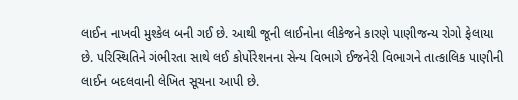લાઈન નાખવી મુશ્કેલ બની ગઈ છે. આથી જૂની લાઈનોના લીકેજને કારણે પાણીજન્ય રોગો ફેલાયા છે. પરિસ્થિતિને ગંભીરતા સાથે લઈ કોર્પોરેશનના સેન્ય વિભાગે ઈજનેરી વિભાગને તાત્કાલિક પાણીની લાઈન બદલવાની લેખિત સૂચના આપી છે.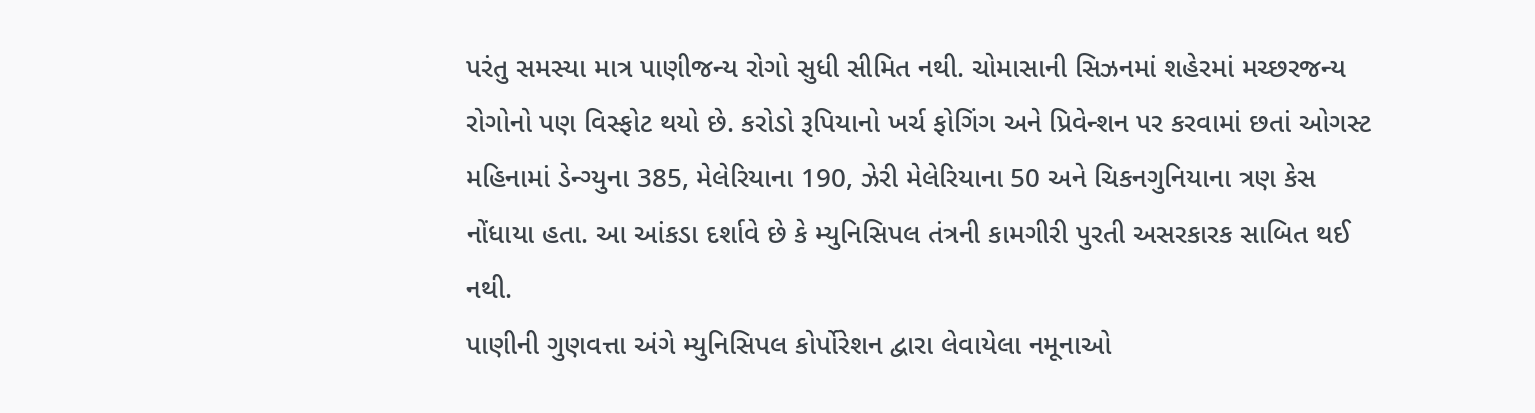પરંતુ સમસ્યા માત્ર પાણીજન્ય રોગો સુધી સીમિત નથી. ચોમાસાની સિઝનમાં શહેરમાં મચ્છરજન્ય રોગોનો પણ વિસ્ફોટ થયો છે. કરોડો રૂપિયાનો ખર્ચ ફોગિંગ અને પ્રિવેન્શન પર કરવામાં છતાં ઓગસ્ટ મહિનામાં ડેન્ગ્યુના 385, મેલેરિયાના 190, ઝેરી મેલેરિયાના 50 અને ચિકનગુનિયાના ત્રણ કેસ નોંધાયા હતા. આ આંકડા દર્શાવે છે કે મ્યુનિસિપલ તંત્રની કામગીરી પુરતી અસરકારક સાબિત થઈ નથી.
પાણીની ગુણવત્તા અંગે મ્યુનિસિપલ કોર્પોરેશન દ્વારા લેવાયેલા નમૂનાઓ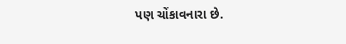પણ ચોંકાવનારા છે.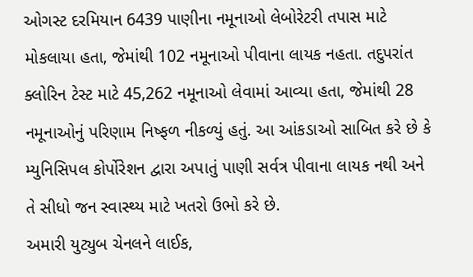ઓગસ્ટ દરમિયાન 6439 પાણીના નમૂનાઓ લેબોરેટરી તપાસ માટે મોકલાયા હતા, જેમાંથી 102 નમૂનાઓ પીવાના લાયક નહતા. તદુપરાંત ક્લોરિન ટેસ્ટ માટે 45,262 નમૂનાઓ લેવામાં આવ્યા હતા, જેમાંથી 28 નમૂનાઓનું પરિણામ નિષ્ફળ નીકળ્યું હતું. આ આંકડાઓ સાબિત કરે છે કે મ્યુનિસિપલ કોર્પોરેશન દ્વારા અપાતું પાણી સર્વત્ર પીવાના લાયક નથી અને તે સીધો જન સ્વાસ્થ્ય માટે ખતરો ઉભો કરે છે.
અમારી યુટ્યુબ ચેનલને લાઈક,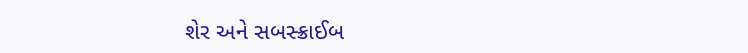શેર અને સબસ્ક્રાઈબ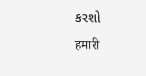કરશો
हमारी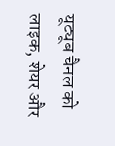यूट्यूब चैनल को लाइक, शेयर और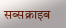सब्सक्राइब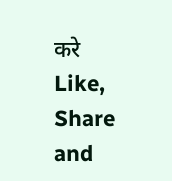करे
Like, Share and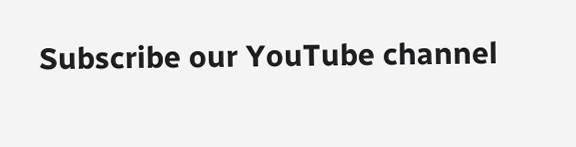Subscribe our YouTube channel